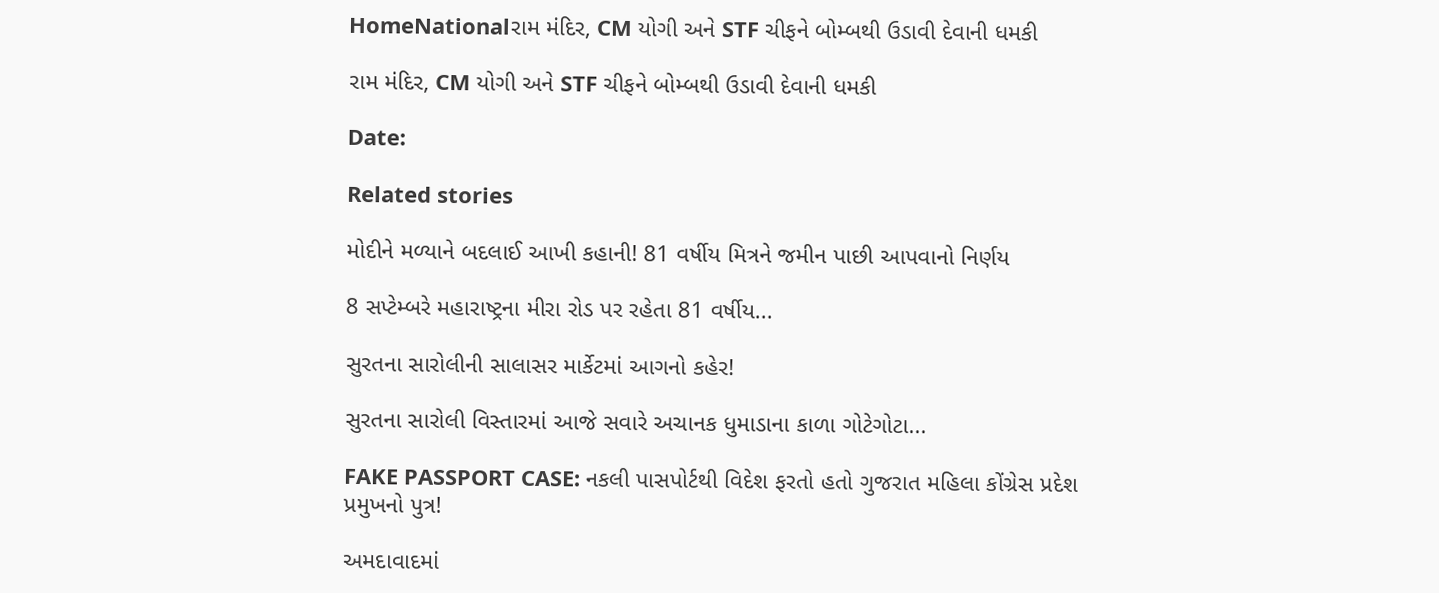HomeNationalરામ મંદિર, CM યોગી અને STF ચીફને બોમ્બથી ઉડાવી દેવાની ધમકી

રામ મંદિર, CM યોગી અને STF ચીફને બોમ્બથી ઉડાવી દેવાની ધમકી

Date:

Related stories

મોદીને મળ્યાને બદલાઈ આખી કહાની! 81 વર્ષીય મિત્રને જમીન પાછી આપવાનો નિર્ણય

8 સપ્ટેમ્બરે મહારાષ્ટ્રના મીરા રોડ પર રહેતા 81 વર્ષીય...

સુરતના સારોલીની સાલાસર માર્કેટમાં આગનો કહેર!

સુરતના સારોલી વિસ્તારમાં આજે સવારે અચાનક ધુમાડાના કાળા ગોટેગોટા...

FAKE PASSPORT CASE: નકલી પાસપોર્ટથી વિદેશ ફરતો હતો ગુજરાત મહિલા કોંગ્રેસ પ્રદેશ પ્રમુખનો પુત્ર!

અમદાવાદમાં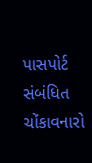પાસપોર્ટ સંબંધિત ચોંકાવનારો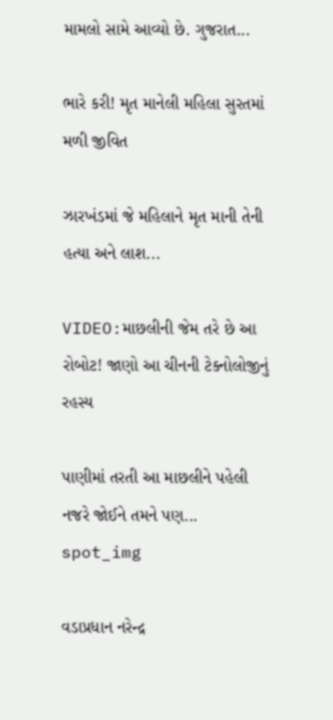મામલો સામે આવ્યો છે. ગુજરાત...

ભારે કરી! મૃત માનેલી મહિલા સુરતમાં મળી જીવિત

ઝારખંડમાં જે મહિલાને મૃત માની તેની હત્યા અને લાશ...

VIDEO:માછલીની જેમ તરે છે આ રોબોટ! જાણો આ ચીનની ટેક્નોલોજીનું રહસ્ય

પાણીમાં તરતી આ માછલીને પહેલી નજરે જોઈને તમને પણ...
spot_img

વડાપ્રધાન નરેન્દ્ર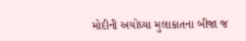મોદીની અયોધ્યા મુલાકાતના બીજા જ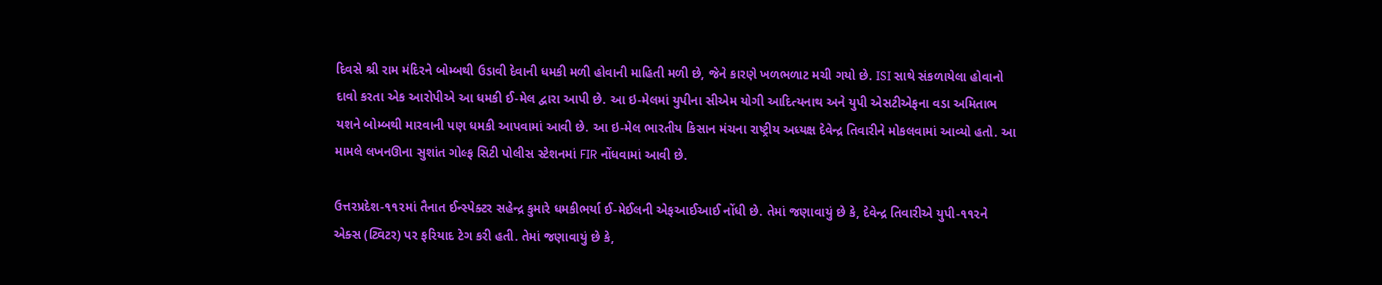દિવસે શ્રી રામ મંદિરને બોમ્બથી ઉડાવી દેવાની ધમકી મળી હોવાની માહિતી મળી છે, જેને કારણે ખળભળાટ મચી ગયો છે. ISI સાથે સંકળાયેલા હોવાનો દાવો કરતા એક આરોપીએ આ ધમકી ઈ-મેલ દ્વારા આપી છે. આ ઇ-મેલમાં યુપીના સીએમ યોગી આદિત્યનાથ અને યુપી એસટીએફના વડા અમિતાભ યશને બોમ્બથી મારવાની પણ ધમકી આપવામાં આવી છે. આ ઇ-મેલ ભારતીય કિસાન મંચના રાષ્ટ્રીય અધ્યક્ષ દેવેન્દ્ર તિવારીને મોકલવામાં આવ્યો હતો. આ મામલે લખનઊના સુશાંત ગોલ્ફ સિટી પોલીસ સ્ટેશનમાં FIR નોંધવામાં આવી છે.

ઉત્તરપ્રદેશ-૧૧૨માં તૈનાત ઈન્સ્પેક્ટર સહેન્દ્ર કુમારે ધમકીભર્યા ઈ-મેઈલની એફઆઈઆઈ નોંધી છે. તેમાં જણાવાયું છે કે, દેવેન્દ્ર તિવારીએ યુપી-૧૧૨ને એક્સ (ટ્વિટર) પર ફરિયાદ ટેગ કરી હતી. તેમાં જણાવાયું છે કે,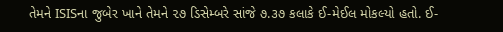તેમને ISISના જુબેર ખાને તેમને ૨૭ ડિસેમ્બરે સાંજે ૭.૩૭ કલાકે ઈ-મેઈલ મોકલ્યો હતો. ઈ-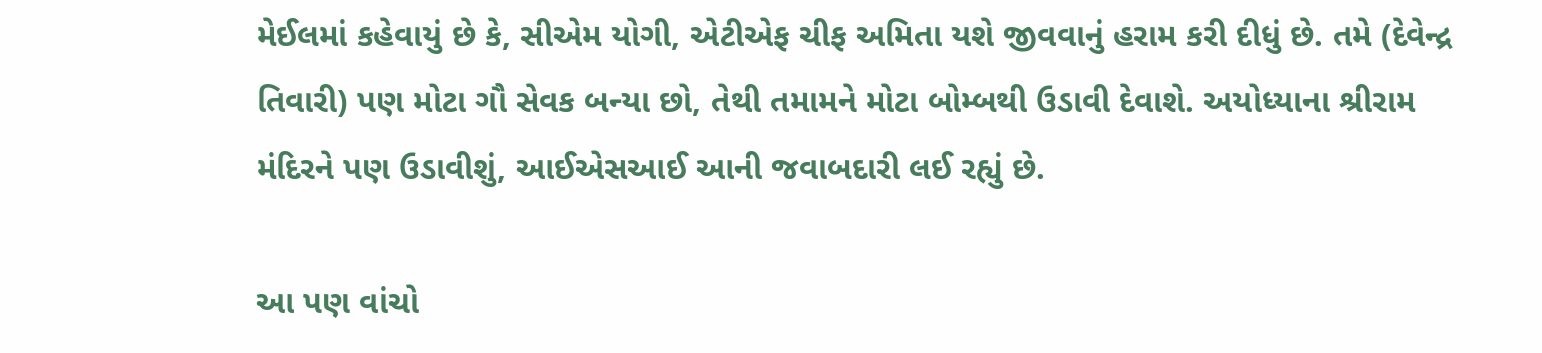મેઈલમાં કહેવાયું છે કે, સીએમ યોગી, એટીએફ ચીફ અમિતા યશે જીવવાનું હરામ કરી દીધું છે. તમે (દેવેન્દ્ર તિવારી) પણ મોટા ગૌ સેવક બન્યા છો, તેથી તમામને મોટા બોમ્બથી ઉડાવી દેવાશે. અયોધ્યાના શ્રીરામ મંદિરને પણ ઉડાવીશું, આઈએસઆઈ આની જવાબદારી લઈ રહ્યું છે.

આ પણ વાંચો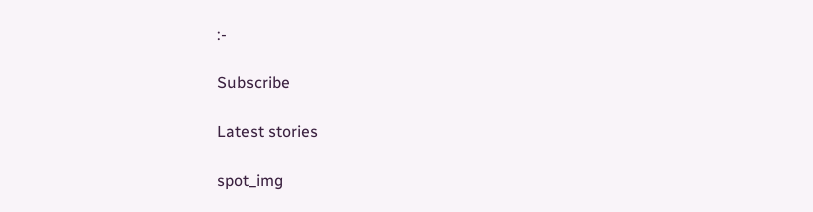:-

Subscribe

Latest stories

spot_img